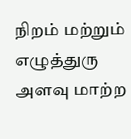நிறம் மற்றும் எழுத்துரு அளவு மாற்ற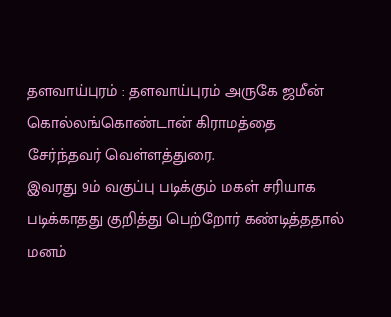தளவாய்புரம் : தளவாய்புரம் அருகே ஜமீன் கொல்லங்கொண்டான் கிராமத்தை சேர்ந்தவர் வெள்ளத்துரை.
இவரது 9ம் வகுப்பு படிக்கும் மகள் சரியாக படிக்காதது குறித்து பெற்றோர் கண்டித்ததால் மனம்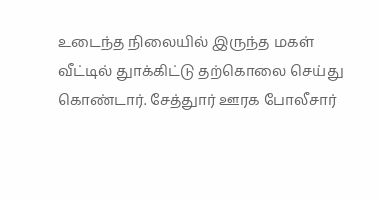உடைந்த நிலையில் இருந்த மகள் வீட்டில் துாக்கிட்டு தற்கொலை செய்து கொண்டார். சேத்துார் ஊரக போலீசார்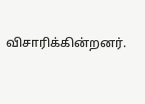விசாரிக்கின்றனர்.